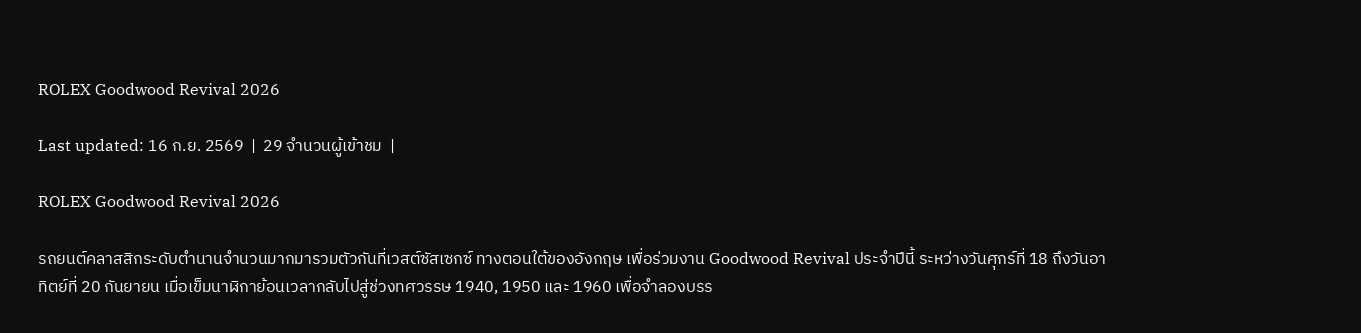ROLEX Goodwood Revival 2026

Last updated: 16 ก.ย. 2569  |  29 จำนวนผู้เข้าชม  |

ROLEX Goodwood Revival 2026

รถยนต์คลาสสิกระดับตำนานจำนวนมากมารวมตัวกันที่เวสต์ซัสเซกซ์ ทางตอนใต้ของอังกฤษ เพื่อร่วมงาน Goodwood Revival ประจำปีนี้ ระหว่างวันศุกร์ที่ 18 ถึงวันอาทิตย์ที่ 20 กันยายน เมื่อเข็มนาฬิกาย้อนเวลากลับไปสู่ช่วงทศวรรษ 1940, 1950 และ 1960 เพื่อจำลองบรร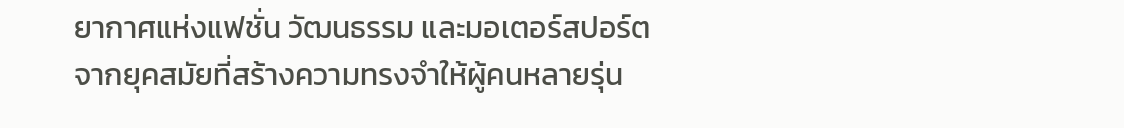ยากาศแห่งแฟชั่น วัฒนธรรม และมอเตอร์สปอร์ตจากยุคสมัยที่สร้างความทรงจำให้ผู้คนหลายรุ่น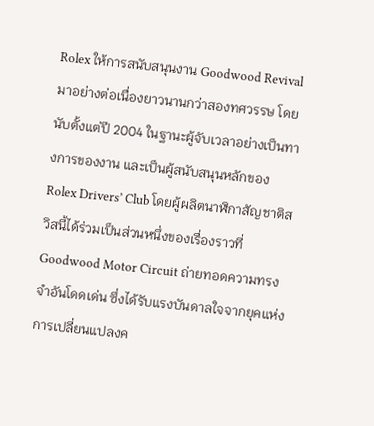Rolex ให้การสนับสนุนงาน Goodwood Revival มาอย่างต่อเนื่องยาวนานกว่าสองทศวรรษ โดยนับตั้งแต่ปี 2004 ในฐานะผู้จับเวลาอย่างเป็นทางการของงาน และเป็นผู้สนับสนุนหลักของ Rolex Drivers’ Club โดยผู้ผลิตนาฬิกาสัญชาติสวิสนี้ได้ร่วมเป็นส่วนหนึ่งของเรื่องราวที่ Goodwood Motor Circuit ถ่ายทอดความทรงจำอันโดดเด่น ซึ่งได้รับแรงบันดาลใจจากยุคแห่งการเปลี่ยนแปลงค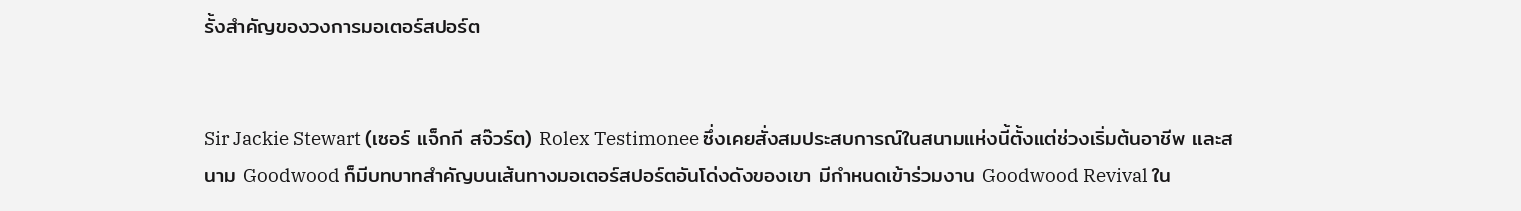รั้งสำคัญของวงการมอเตอร์สปอร์ต


Sir Jackie Stewart (เซอร์ แจ็กกี สจ๊วร์ต) Rolex Testimonee ซึ่งเคยสั่งสมประสบการณ์ในสนามแห่งนี้ตั้งแต่ช่วงเริ่มต้นอาชีพ และสนาม Goodwood ก็มีบทบาทสำคัญบนเส้นทางมอเตอร์สปอร์ตอันโด่งดังของเขา มีกำหนดเข้าร่วมงาน Goodwood Revival ใน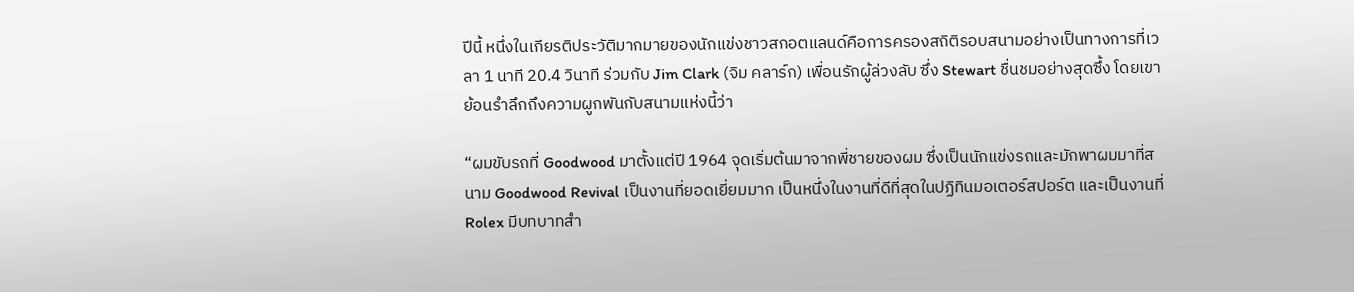ปีนี้ หนึ่งในเกียรติประวัติมากมายของนักแข่งชาวสกอตแลนด์คือการครองสถิติรอบสนามอย่างเป็นทางการที่เวลา 1 นาที 20.4 วินาที ร่วมกับ Jim Clark (จิม คลาร์ก) เพื่อนรักผู้ล่วงลับ ซึ่ง Stewart ชื่นชมอย่างสุดซึ้ง โดยเขาย้อนรำลึกถึงความผูกพันกับสนามแห่งนี้ว่า

“ผมขับรถที่ Goodwood มาตั้งแต่ปี 1964 จุดเริ่มต้นมาจากพี่ชายของผม ซึ่งเป็นนักแข่งรถและมักพาผมมาที่สนาม Goodwood Revival เป็นงานที่ยอดเยี่ยมมาก เป็นหนึ่งในงานที่ดีที่สุดในปฏิทินมอเตอร์สปอร์ต และเป็นงานที่ Rolex มีบทบาทสำ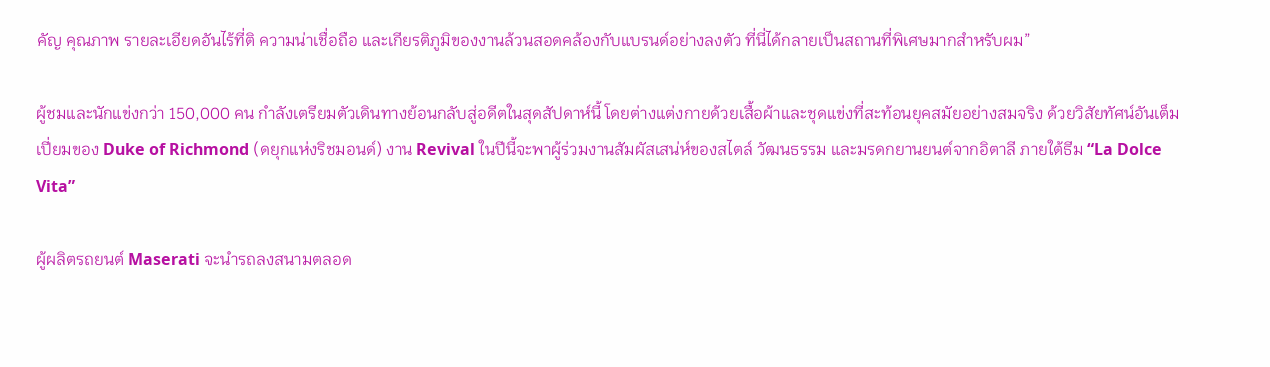คัญ คุณภาพ รายละเอียดอันไร้ที่ติ ความน่าเชื่อถือ และเกียรติภูมิของงานล้วนสอดคล้องกับแบรนด์อย่างลงตัว ที่นี่ได้กลายเป็นสถานที่พิเศษมากสำหรับผม”

ผู้ชมและนักแข่งกว่า 150,000 คน กำลังเตรียมตัวเดินทางย้อนกลับสู่อดีตในสุดสัปดาห์นี้ โดยต่างแต่งกายด้วยเสื้อผ้าและชุดแข่งที่สะท้อนยุคสมัยอย่างสมจริง ด้วยวิสัยทัศน์อันเต็มเปี่ยมของ Duke of Richmond (ดยุกแห่งริชมอนด์) งาน Revival ในปีนี้จะพาผู้ร่วมงานสัมผัสเสน่ห์ของสไตล์ วัฒนธรรม และมรดกยานยนต์จากอิตาลี ภายใต้ธีม “La Dolce Vita”

ผู้ผลิตรถยนต์ Maserati จะนำรถลงสนามตลอด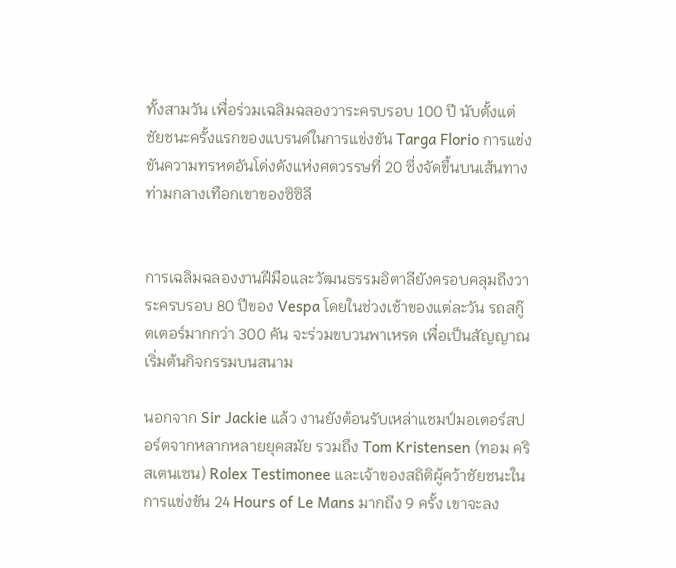ทั้งสามวัน เพื่อร่วมเฉลิมฉลองวาระครบรอบ 100 ปี นับตั้งแต่ชัยชนะครั้งแรกของแบรนด์ในการแข่งขัน Targa Florio การแข่งขันความทรหดอันโด่งดังแห่งศตวรรษที่ 20 ซึ่งจัดขึ้นบนเส้นทางท่ามกลางเทือกเขาของซิซิลี


การเฉลิมฉลองงานฝีมือและวัฒนธรรมอิตาลียังครอบคลุมถึงวาระครบรอบ 80 ปีของ Vespa โดยในช่วงเช้าของแต่ละวัน รถสกู๊ตเตอร์มากกว่า 300 คัน จะร่วมขบวนพาเหรด เพื่อเป็นสัญญาณเริ่มต้นกิจกรรมบนสนาม

นอกจาก Sir Jackie แล้ว งานยังต้อนรับเหล่าแชมป์มอเตอร์สปอร์ตจากหลากหลายยุคสมัย รวมถึง Tom Kristensen (ทอม คริสเตนเซน) Rolex Testimonee และเจ้าของสถิติผู้คว้าชัยชนะในการแข่งขัน 24 Hours of Le Mans มากถึง 9 ครั้ง เขาจะลง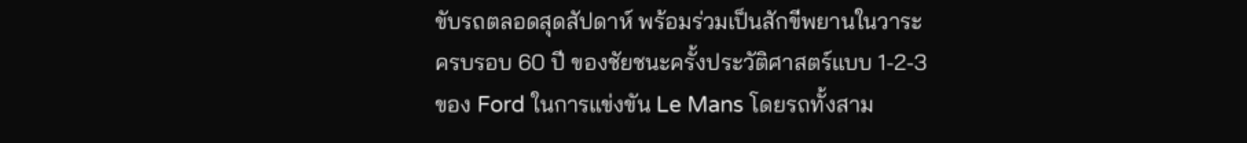ขับรถตลอดสุดสัปดาห์ พร้อมร่วมเป็นสักขีพยานในวาระครบรอบ 60 ปี ของชัยชนะครั้งประวัติศาสตร์แบบ 1-2-3 ของ Ford ในการแข่งขัน Le Mans โดยรถทั้งสาม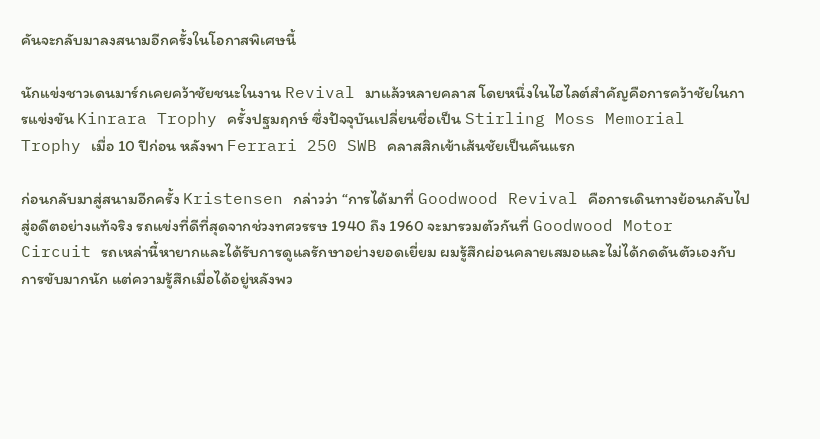คันจะกลับมาลงสนามอีกครั้งในโอกาสพิเศษนี้

นักแข่งชาวเดนมาร์กเคยคว้าชัยชนะในงาน Revival มาแล้วหลายคลาส โดยหนึ่งในไฮไลต์สำคัญคือการคว้าชัยในการแข่งขัน Kinrara Trophy ครั้งปฐมฤกษ์ ซึ่งปัจจุบันเปลี่ยนชื่อเป็น Stirling Moss Memorial Trophy เมื่อ 10 ปีก่อน หลังพา Ferrari 250 SWB คลาสสิกเข้าเส้นชัยเป็นคันแรก

ก่อนกลับมาสู่สนามอีกครั้ง Kristensen กล่าวว่า “การได้มาที่ Goodwood Revival คือการเดินทางย้อนกลับไปสู่อดีตอย่างแท้จริง รถแข่งที่ดีที่สุดจากช่วงทศวรรษ 1940 ถึง 1960 จะมารวมตัวกันที่ Goodwood Motor Circuit รถเหล่านี้หายากและได้รับการดูแลรักษาอย่างยอดเยี่ยม ผมรู้สึกผ่อนคลายเสมอและไม่ได้กดดันตัวเองกับการขับมากนัก แต่ความรู้สึกเมื่อได้อยู่หลังพว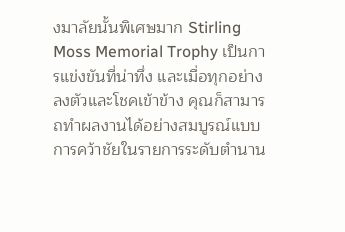งมาลัยนั้นพิเศษมาก Stirling Moss Memorial Trophy เป็นการแข่งขันที่น่าทึ่ง และเมื่อทุกอย่างลงตัวและโชคเข้าข้าง คุณก็สามารถทำผลงานได้อย่างสมบูรณ์แบบ การคว้าชัยในรายการระดับตำนาน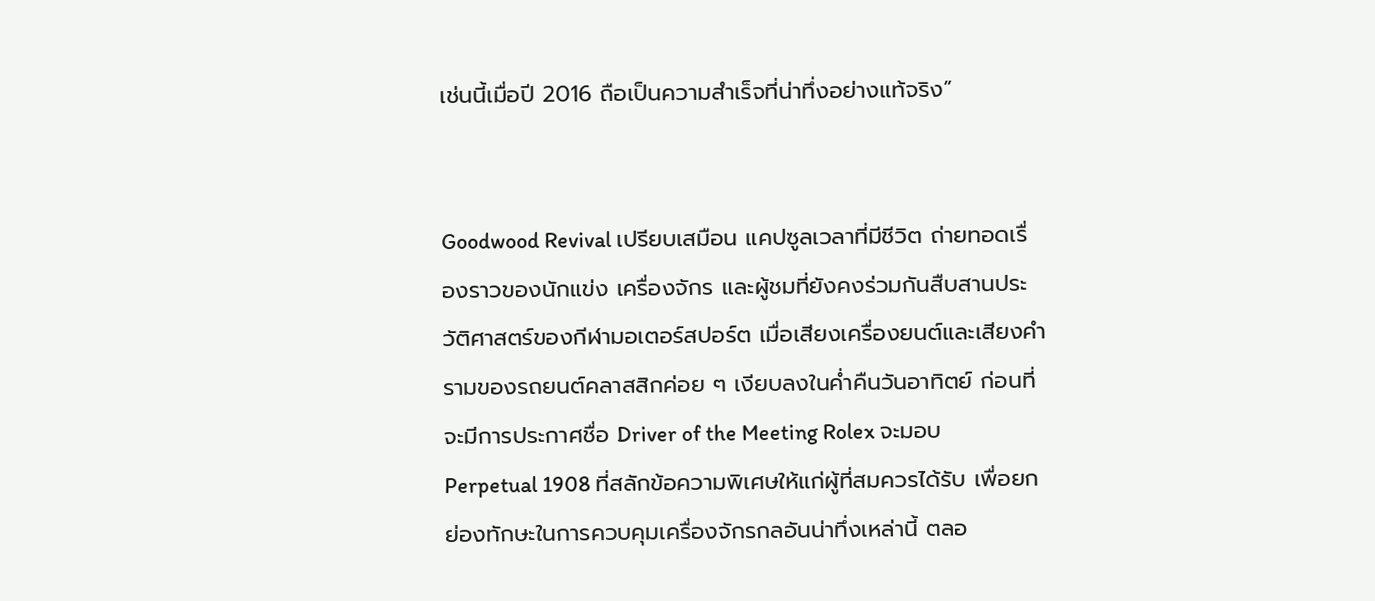เช่นนี้เมื่อปี 2016 ถือเป็นความสำเร็จที่น่าทึ่งอย่างแท้จริง”


Goodwood Revival เปรียบเสมือน แคปซูลเวลาที่มีชีวิต ถ่ายทอดเรื่องราวของนักแข่ง เครื่องจักร และผู้ชมที่ยังคงร่วมกันสืบสานประวัติศาสตร์ของกีฬามอเตอร์สปอร์ต เมื่อเสียงเครื่องยนต์และเสียงคำรามของรถยนต์คลาสสิกค่อย ๆ เงียบลงในค่ำคืนวันอาทิตย์ ก่อนที่จะมีการประกาศชื่อ Driver of the Meeting Rolex จะมอบ Perpetual 1908 ที่สลักข้อความพิเศษให้แก่ผู้ที่สมควรได้รับ เพื่อยกย่องทักษะในการควบคุมเครื่องจักรกลอันน่าทึ่งเหล่านี้ ตลอ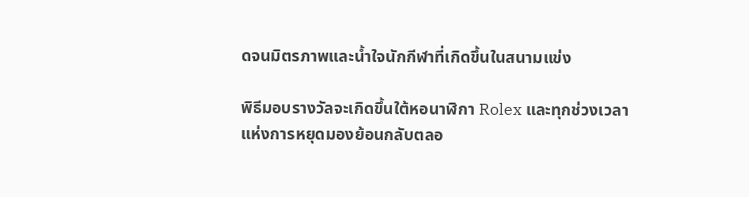ดจนมิตรภาพและน้ำใจนักกีฬาที่เกิดขึ้นในสนามแข่ง

พิธีมอบรางวัลจะเกิดขึ้นใต้หอนาฬิกา Rolex และทุกช่วงเวลาแห่งการหยุดมองย้อนกลับตลอ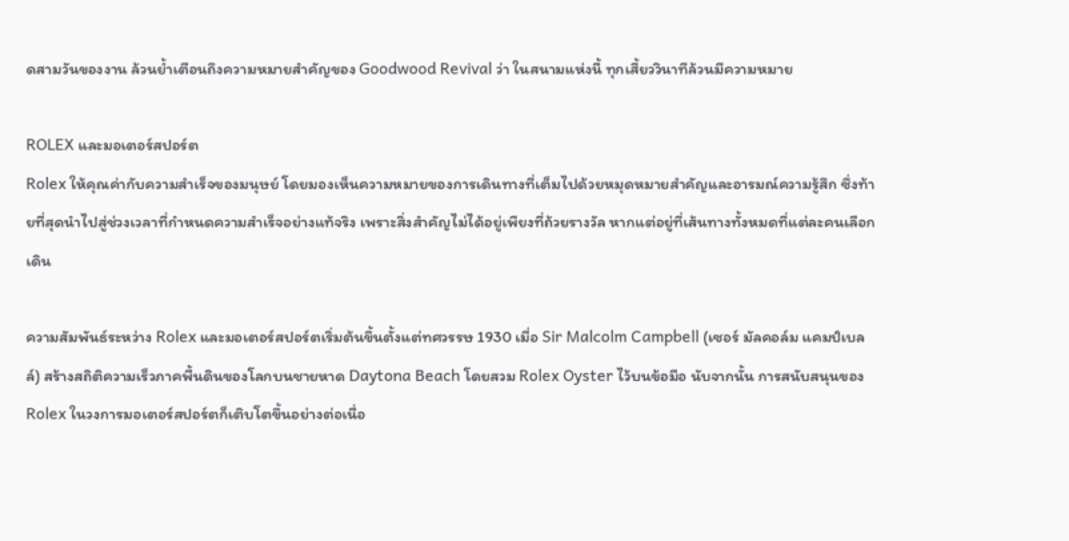ดสามวันของงาน ล้วนย้ำเตือนถึงความหมายสำคัญของ Goodwood Revival ว่า ในสนามแห่งนี้ ทุกเสี้ยววินาทีล้วนมีความหมาย

ROLEX และมอเตอร์สปอร์ต
Rolex ให้คุณค่ากับความสำเร็จของมนุษย์ โดยมองเห็นความหมายของการเดินทางที่เต็มไปด้วยหมุดหมายสำคัญและอารมณ์ความรู้สึก ซึ่งท้ายที่สุดนำไปสู่ช่วงเวลาที่กำหนดความสำเร็จอย่างแท้จริง เพราะสิ่งสำคัญไม่ได้อยู่เพียงที่ถ้วยรางวัล หากแต่อยู่ที่เส้นทางทั้งหมดที่แต่ละคนเลือกเดิน

ความสัมพันธ์ระหว่าง Rolex และมอเตอร์สปอร์ตเริ่มต้นขึ้นตั้งแต่ทศวรรษ 1930 เมื่อ Sir Malcolm Campbell (เซอร์ มัลคอล์ม แคมป์เบลล์) สร้างสถิติความเร็วภาคพื้นดินของโลกบนชายหาด Daytona Beach โดยสวม Rolex Oyster ไว้บนข้อมือ นับจากนั้น การสนับสนุนของ Rolex ในวงการมอเตอร์สปอร์ตก็เติบโตขึ้นอย่างต่อเนื่อ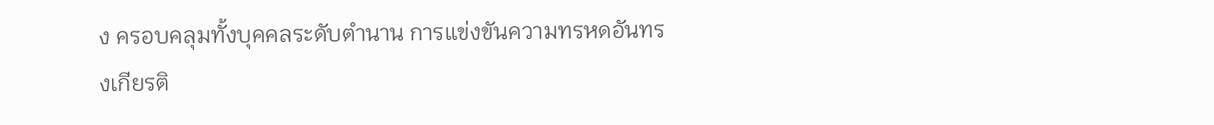ง ครอบคลุมทั้งบุคคลระดับตำนาน การแข่งขันความทรหดอันทรงเกียรติ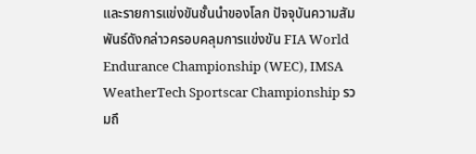และรายการแข่งขันชั้นนำของโลก ปัจจุบันความสัมพันธ์ดังกล่าวครอบคลุมการแข่งขัน FIA World Endurance Championship (WEC), IMSA WeatherTech Sportscar Championship รวมถึ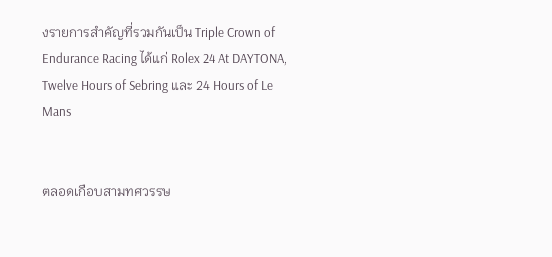งรายการสำคัญที่รวมกันเป็น Triple Crown of Endurance Racing ได้แก่ Rolex 24 At DAYTONA, Twelve Hours of Sebring และ 24 Hours of Le Mans


ตลอดเกือบสามทศวรรษ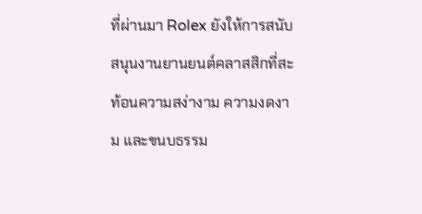ที่ผ่านมา Rolex ยังให้การสนับสนุนงานยานยนต์คลาสสิกที่สะท้อนความสง่างาม ความงดงาม และขนบธรรม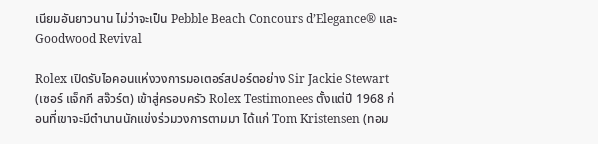เนียมอันยาวนาน ไม่ว่าจะเป็น Pebble Beach Concours d’Elegance® และ Goodwood Revival

Rolex เปิดรับไอคอนแห่งวงการมอเตอร์สปอร์ตอย่าง Sir Jackie Stewart (เซอร์ แจ็กกี สจ๊วร์ต) เข้าสู่ครอบครัว Rolex Testimonees ตั้งแต่ปี 1968 ก่อนที่เขาจะมีตำนานนักแข่งร่วมวงการตามมา ได้แก่ Tom Kristensen (ทอม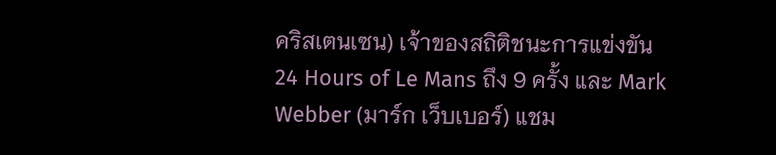คริสเตนเซน) เจ้าของสถิติชนะการแข่งขัน 24 Hours of Le Mans ถึง 9 ครั้ง และ Mark Webber (มาร์ก เว็บเบอร์) แชม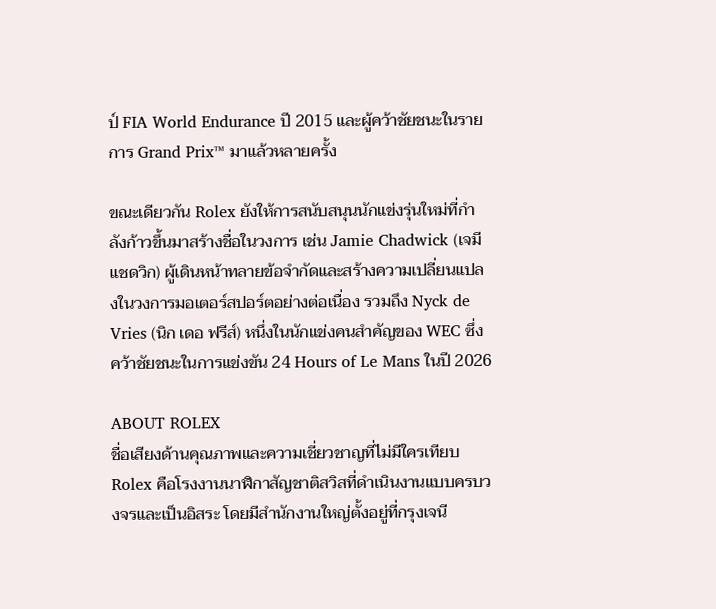ป์ FIA World Endurance ปี 2015 และผู้คว้าชัยชนะในรายการ Grand Prix™ มาแล้วหลายครั้ง

ขณะเดียวกัน Rolex ยังให้การสนับสนุนนักแข่งรุ่นใหม่ที่กำลังก้าวขึ้นมาสร้างชื่อในวงการ เช่น Jamie Chadwick (เจมี แชดวิก) ผู้เดินหน้าทลายข้อจำกัดและสร้างความเปลี่ยนแปลงในวงการมอเตอร์สปอร์ตอย่างต่อเนื่อง รวมถึง Nyck de Vries (นิก เดอ ฟรีส์) หนึ่งในนักแข่งคนสำคัญของ WEC ซึ่งคว้าชัยชนะในการแข่งขัน 24 Hours of Le Mans ในปี 2026

ABOUT ROLEX
ชื่อเสียงด้านคุณภาพและความเชี่ยวชาญที่ไม่มีใครเทียบ
Rolex คือโรงงานนาฬิกาสัญชาติสวิสที่ดำเนินงานแบบครบวงจรและเป็นอิสระ โดยมีสำนักงานใหญ่ตั้งอยู่ที่กรุงเจนี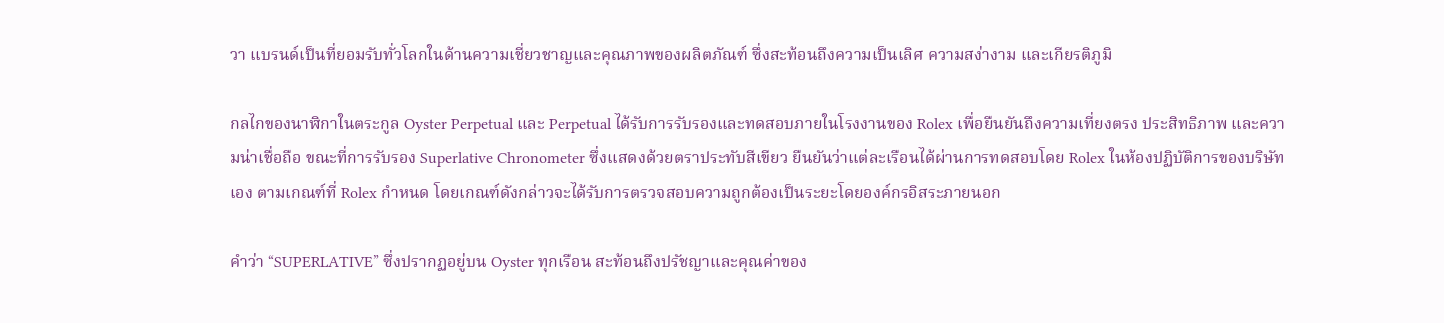วา แบรนด์เป็นที่ยอมรับทั่วโลกในด้านความเชี่ยวชาญและคุณภาพของผลิตภัณฑ์ ซึ่งสะท้อนถึงความเป็นเลิศ ความสง่างาม และเกียรติภูมิ

กลไกของนาฬิกาในตระกูล Oyster Perpetual และ Perpetual ได้รับการรับรองและทดสอบภายในโรงงานของ Rolex เพื่อยืนยันถึงความเที่ยงตรง ประสิทธิภาพ และความน่าเชื่อถือ ขณะที่การรับรอง Superlative Chronometer ซึ่งแสดงด้วยตราประทับสีเขียว ยืนยันว่าแต่ละเรือนได้ผ่านการทดสอบโดย Rolex ในห้องปฏิบัติการของบริษัทเอง ตามเกณฑ์ที่ Rolex กำหนด โดยเกณฑ์ดังกล่าวจะได้รับการตรวจสอบความถูกต้องเป็นระยะโดยองค์กรอิสระภายนอก

คำว่า “SUPERLATIVE” ซึ่งปรากฏอยู่บน Oyster ทุกเรือน สะท้อนถึงปรัชญาและคุณค่าของ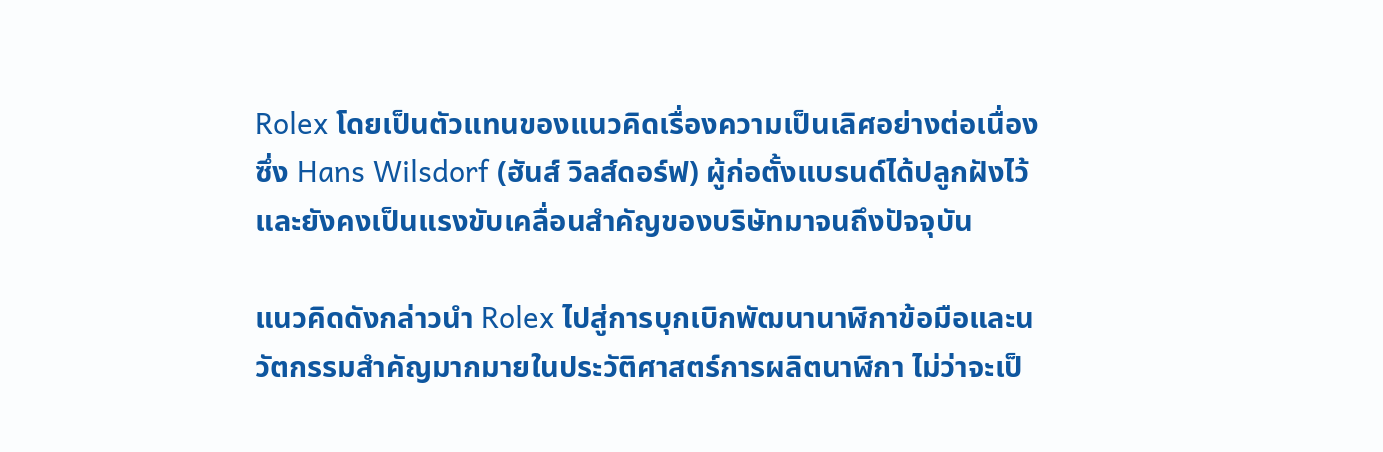Rolex โดยเป็นตัวแทนของแนวคิดเรื่องความเป็นเลิศอย่างต่อเนื่อง ซึ่ง Hans Wilsdorf (ฮันส์ วิลส์ดอร์ฟ) ผู้ก่อตั้งแบรนด์ได้ปลูกฝังไว้ และยังคงเป็นแรงขับเคลื่อนสำคัญของบริษัทมาจนถึงปัจจุบัน

แนวคิดดังกล่าวนำ Rolex ไปสู่การบุกเบิกพัฒนานาฬิกาข้อมือและนวัตกรรมสำคัญมากมายในประวัติศาสตร์การผลิตนาฬิกา ไม่ว่าจะเป็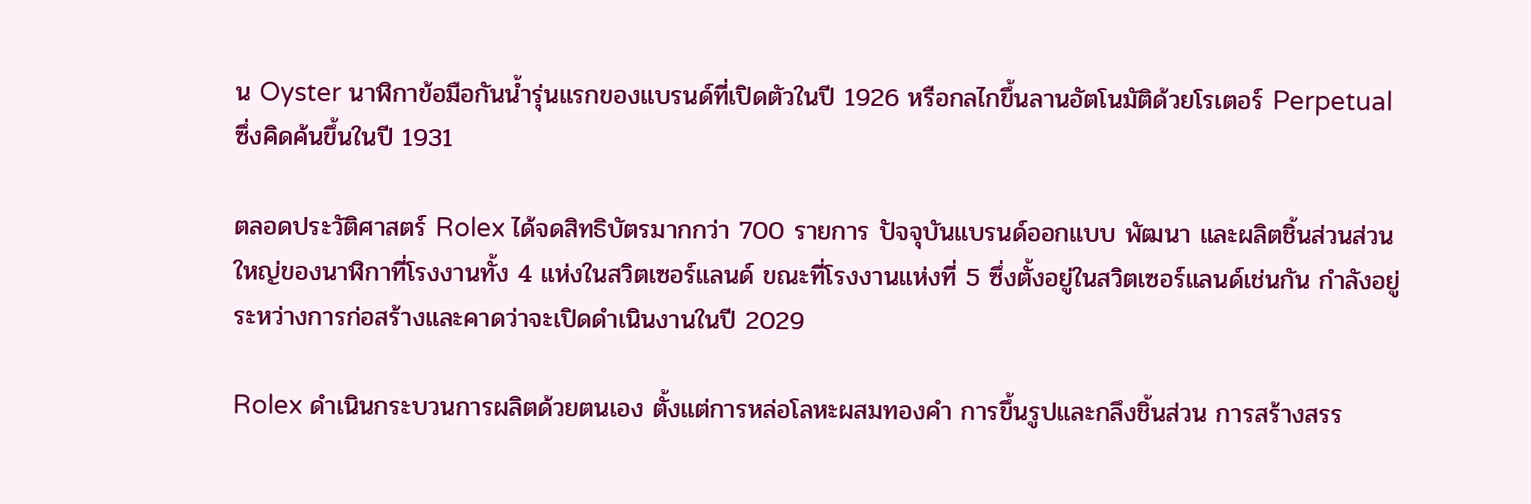น Oyster นาฬิกาข้อมือกันน้ำรุ่นแรกของแบรนด์ที่เปิดตัวในปี 1926 หรือกลไกขึ้นลานอัตโนมัติด้วยโรเตอร์ Perpetual ซึ่งคิดค้นขึ้นในปี 1931

ตลอดประวัติศาสตร์ Rolex ได้จดสิทธิบัตรมากกว่า 700 รายการ ปัจจุบันแบรนด์ออกแบบ พัฒนา และผลิตชิ้นส่วนส่วนใหญ่ของนาฬิกาที่โรงงานทั้ง 4 แห่งในสวิตเซอร์แลนด์ ขณะที่โรงงานแห่งที่ 5 ซึ่งตั้งอยู่ในสวิตเซอร์แลนด์เช่นกัน กำลังอยู่ระหว่างการก่อสร้างและคาดว่าจะเปิดดำเนินงานในปี 2029

Rolex ดำเนินกระบวนการผลิตด้วยตนเอง ตั้งแต่การหล่อโลหะผสมทองคำ การขึ้นรูปและกลึงชิ้นส่วน การสร้างสรร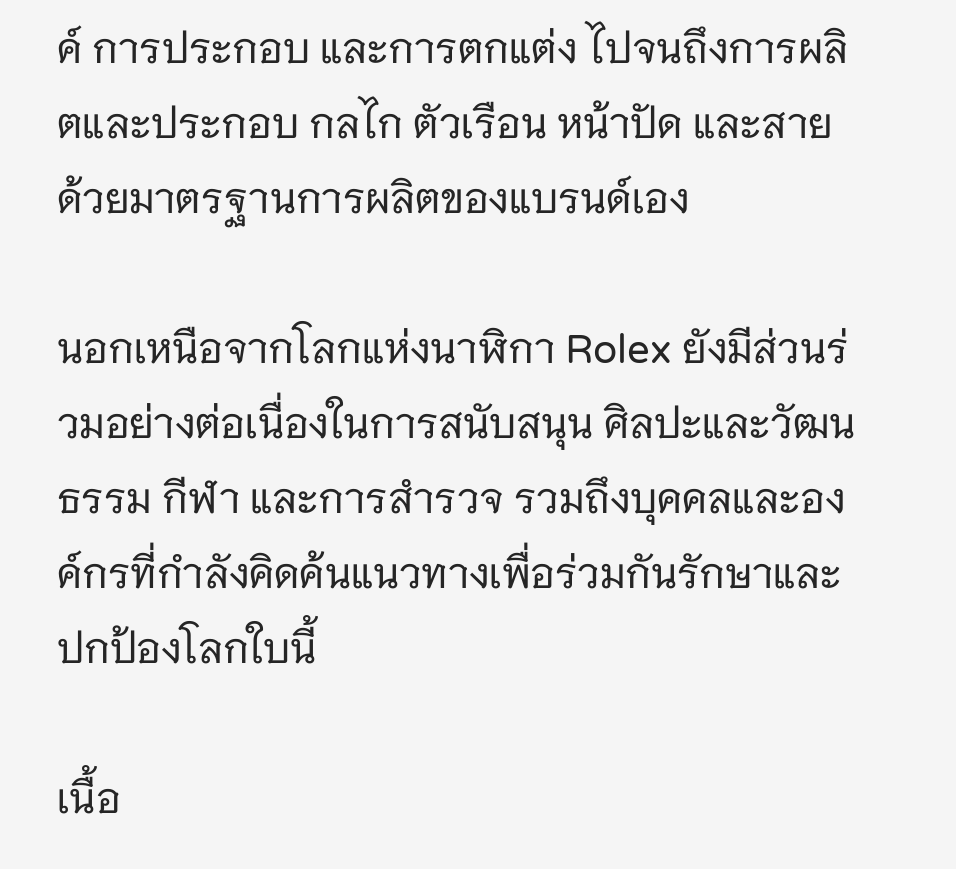ค์ การประกอบ และการตกแต่ง ไปจนถึงการผลิตและประกอบ กลไก ตัวเรือน หน้าปัด และสาย ด้วยมาตรฐานการผลิตของแบรนด์เอง

นอกเหนือจากโลกแห่งนาฬิกา Rolex ยังมีส่วนร่วมอย่างต่อเนื่องในการสนับสนุน ศิลปะและวัฒนธรรม กีฬา และการสำรวจ รวมถึงบุคคลและองค์กรที่กำลังคิดค้นแนวทางเพื่อร่วมกันรักษาและปกป้องโลกใบนี้

เนื้อ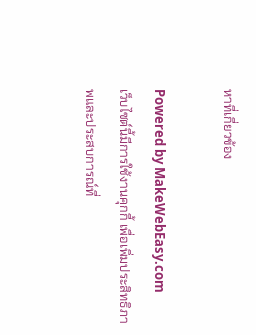หาที่เกี่ยวข้อง

Powered by MakeWebEasy.com
เว็บไซต์นี้มีการใช้งานคุกกี้ เพื่อเพิ่มประสิทธิภาพและประสบการณ์ที่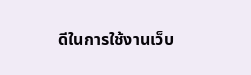ดีในการใช้งานเว็บ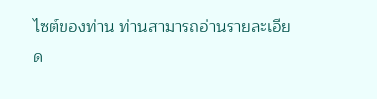ไซต์ของท่าน ท่านสามารถอ่านรายละเอียด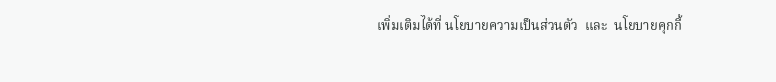เพิ่มเติมได้ที่ นโยบายความเป็นส่วนตัว  และ  นโยบายคุกกี้